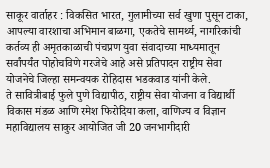साकूर वार्ताहर : विकसित भारत, गुलामीच्या सर्व खुणा पुसून टाका, आपल्या वारशाचा अभिमान बाळगा, एकतेचे सामर्थ्य, नागरिकांची कर्तव्य ही अमृतकाळाची पंचप्रण युवा संवादाच्या माध्यमातून सर्वांपर्यंत पोहोचविणे गरजेचे आहे असे प्रतिपादन राष्ट्रीय सेवा योजनेचे जिल्हा समन्वयक रोहिदास भडकवाड यांनी केले.
ते सावित्रीबाई फुले पुणे विद्यापीठ, राष्ट्रीय सेवा योजना व विद्यार्थी विकास मंडळ आणि रमेश फिरोदिया कला, वाणिज्य व विज्ञान महाविद्यालय साकुर आयोजित जी 20 जनभागीदारी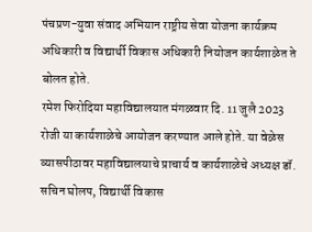पंचप्रण-युवा संवाद अभियान राष्ट्रीय सेवा योजना कार्यक्रम अधिकारी व विद्यार्थी विकास अधिकारी नियोजन कार्यशाळेत ते बोलत होते.
रमेश फिरोदिया महाविद्यालयात मंगळवार दि. 11 जुलै 2023 रोजी या कार्यशाळेचे आयोजन करण्यात आले होते. या वेळेस व्यासपीठावर महाविद्यालयाचे प्राचार्य व कार्यशाळेचे अध्यक्ष डॉ. सचिन घोलप, विद्यार्थी विकास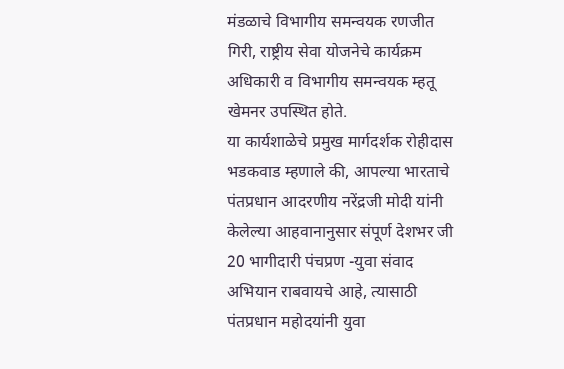मंडळाचे विभागीय समन्वयक रणजीत गिरी, राष्ट्रीय सेवा योजनेचे कार्यक्रम अधिकारी व विभागीय समन्वयक म्हतू खेमनर उपस्थित होते.
या कार्यशाळेचे प्रमुख मार्गदर्शक रोहीदास भडकवाड म्हणाले की, आपल्या भारताचे पंतप्रधान आदरणीय नरेंद्रजी मोदी यांनी केलेल्या आहवानानुसार संपूर्ण देशभर जी 20 भागीदारी पंचप्रण -युवा संवाद अभियान राबवायचे आहे, त्यासाठी पंतप्रधान महोदयांनी युवा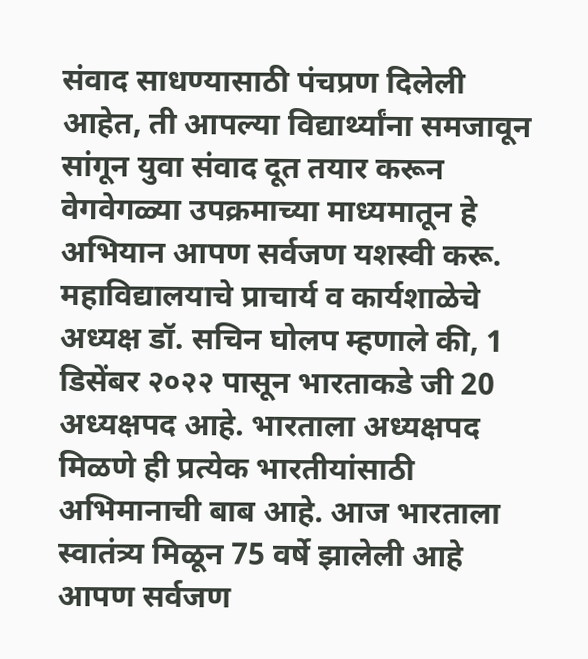संवाद साधण्यासाठी पंचप्रण दिलेली आहेत, ती आपल्या विद्यार्थ्यांना समजावून सांगून युवा संवाद दूत तयार करून वेगवेगळ्या उपक्रमाच्या माध्यमातून हे अभियान आपण सर्वजण यशस्वी करू.
महाविद्यालयाचे प्राचार्य व कार्यशाळेचे अध्यक्ष डॉ. सचिन घोलप म्हणाले की, 1 डिसेंबर २०२२ पासून भारताकडे जी 20 अध्यक्षपद आहे. भारताला अध्यक्षपद मिळणे ही प्रत्येक भारतीयांसाठी अभिमानाची बाब आहे. आज भारताला स्वातंत्र्य मिळून 75 वर्षे झालेली आहे आपण सर्वजण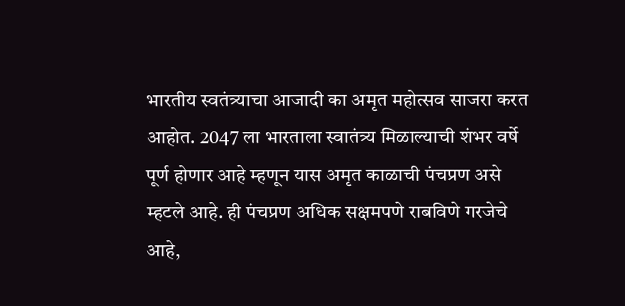भारतीय स्वतंत्र्याचा आजादी का अमृत महोत्सव साजरा करत आहोत. 2047 ला भारताला स्वातंत्र्य मिळाल्याची शंभर वर्षे पूर्ण होणार आहे म्हणून यास अमृत काळाची पंचप्रण असे म्हटले आहे. ही पंचप्रण अधिक सक्षमपणे राबविणे गरजेचे आहे,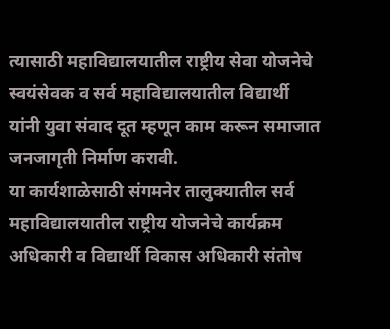त्यासाठी महाविद्यालयातील राष्ट्रीय सेवा योजनेचे स्वयंसेवक व सर्व महाविद्यालयातील विद्यार्थी यांनी युवा संवाद दूत म्हणून काम करून समाजात जनजागृती निर्माण करावी.
या कार्यशाळेसाठी संगमनेर तालुक्यातील सर्व महाविद्यालयातील राष्ट्रीय योजनेचे कार्यक्रम अधिकारी व विद्यार्थी विकास अधिकारी संतोष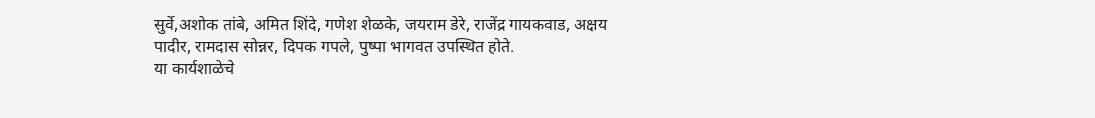सुर्वे,अशोक तांबे, अमित शिंदे, गणेश शेळके, जयराम डेरे, राजेंद्र गायकवाड, अक्षय पादीर, रामदास सोन्नर, दिपक गपले, पुष्पा भागवत उपस्थित होते.
या कार्यशाळेचे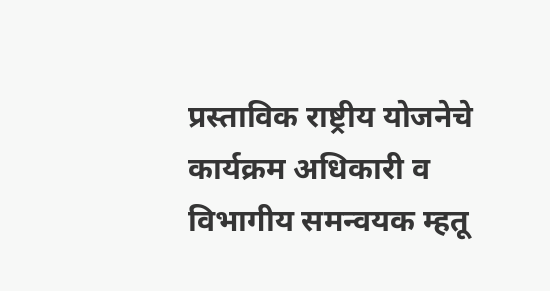प्रस्ताविक राष्ट्रीय योजनेचे कार्यक्रम अधिकारी व विभागीय समन्वयक म्हतू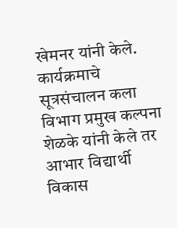खेमनर यांनी केले. कार्यक्रमाचे सूत्रसंचालन कला विभाग प्रमुख कल्पना शेळके यांनी केले तर आभार विद्यार्थी विकास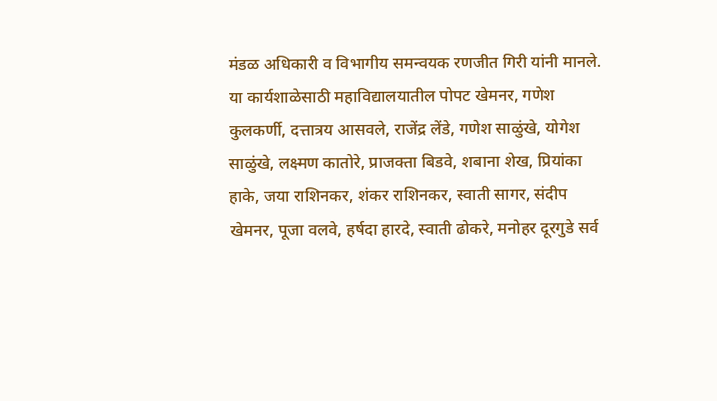मंडळ अधिकारी व विभागीय समन्वयक रणजीत गिरी यांनी मानले.
या कार्यशाळेसाठी महाविद्यालयातील पोपट खेमनर, गणेश कुलकर्णी, दत्तात्रय आसवले, राजेंद्र लेंडे, गणेश साळुंखे, योगेश साळुंखे, लक्ष्मण कातोरे, प्राजक्ता बिडवे, शबाना शेख, प्रियांका हाके, जया राशिनकर, शंकर राशिनकर, स्वाती सागर, संदीप खेमनर, पूजा वलवे, हर्षदा हारदे, स्वाती ढोकरे, मनोहर दूरगुडे सर्व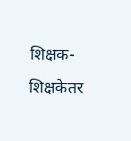शिक्षक- शिक्षकेतर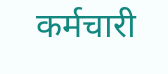कर्मचारी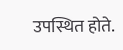उपस्थित होते.